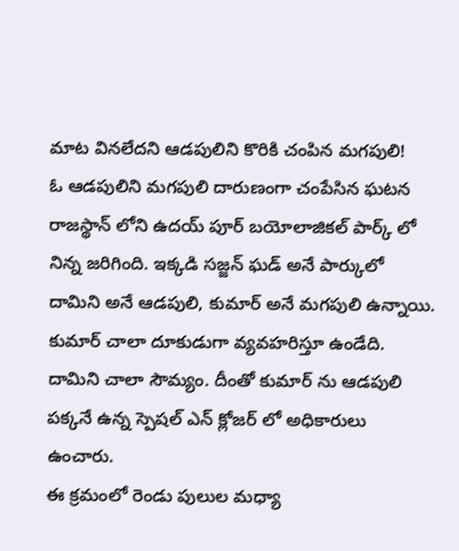మాట వినలేదని ఆడపులిని కొరికి చంపిన మగపులి!
ఓ ఆడపులిని మగపులి దారుణంగా చంపేసిన ఘటన రాజస్థాన్ లోని ఉదయ్ పూర్ బయోలాజికల్ పార్క్ లో నిన్న జరిగింది. ఇక్కడి సజ్జన్ ఘడ్ అనే పార్కులో దామిని అనే ఆడపులి, కుమార్ అనే మగపులి ఉన్నాయి. కుమార్ చాలా దూకుడుగా వ్యవహరిస్తూ ఉండేది. దామిని చాలా సౌమ్యం. దీంతో కుమార్ ను ఆడపులి పక్కనే ఉన్న స్పెషల్ ఎన్ క్లోజర్ లో అధికారులు ఉంచారు.
ఈ క్రమంలో రెండు పులుల మధ్యా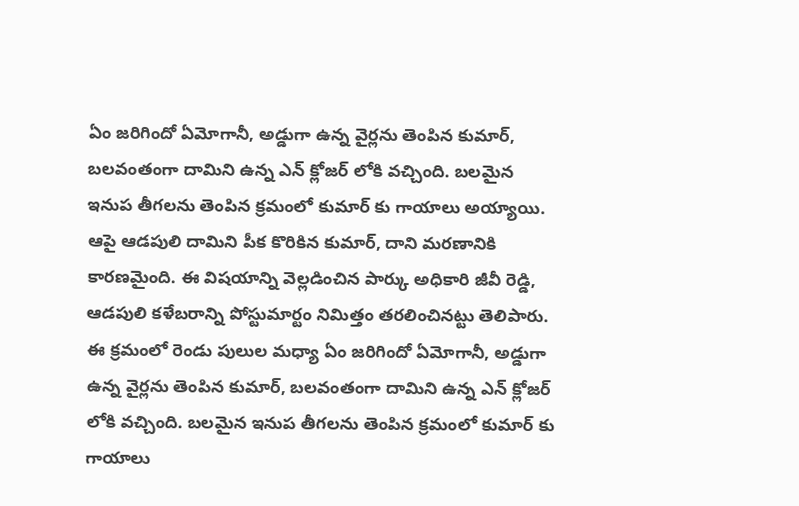ఏం జరిగిందో ఏమోగానీ, అడ్డుగా ఉన్న వైర్లను తెంపిన కుమార్, బలవంతంగా దామిని ఉన్న ఎన్ క్లోజర్ లోకి వచ్చింది. బలమైన ఇనుప తీగలను తెంపిన క్రమంలో కుమార్ కు గాయాలు అయ్యాయి. ఆపై ఆడపులి దామిని పీక కొరికిన కుమార్, దాని మరణానికి కారణమైంది. ఈ విషయాన్ని వెల్లడించిన పార్కు అధికారి జీవీ రెడ్డి, ఆడపులి కళేబరాన్ని పోస్టుమార్టం నిమిత్తం తరలించినట్టు తెలిపారు.
ఈ క్రమంలో రెండు పులుల మధ్యా ఏం జరిగిందో ఏమోగానీ, అడ్డుగా ఉన్న వైర్లను తెంపిన కుమార్, బలవంతంగా దామిని ఉన్న ఎన్ క్లోజర్ లోకి వచ్చింది. బలమైన ఇనుప తీగలను తెంపిన క్రమంలో కుమార్ కు గాయాలు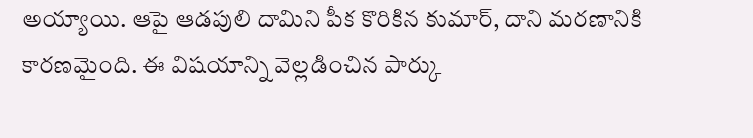అయ్యాయి. ఆపై ఆడపులి దామిని పీక కొరికిన కుమార్, దాని మరణానికి కారణమైంది. ఈ విషయాన్ని వెల్లడించిన పార్కు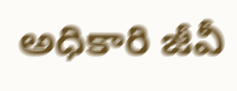అధికారి జీవీ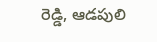రెడ్డి, ఆడపులి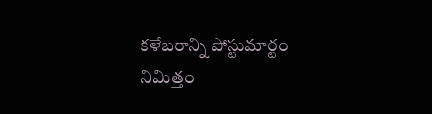కళేబరాన్ని పోస్టుమార్టం నిమిత్తం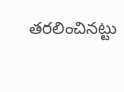తరలించినట్టు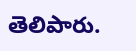తెలిపారు.